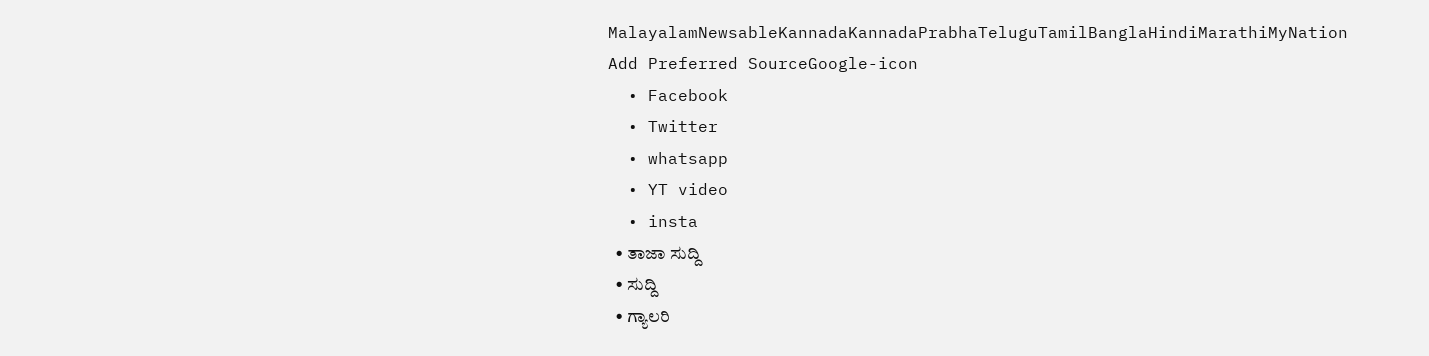MalayalamNewsableKannadaKannadaPrabhaTeluguTamilBanglaHindiMarathiMyNation
Add Preferred SourceGoogle-icon
  • Facebook
  • Twitter
  • whatsapp
  • YT video
  • insta
  • ತಾಜಾ ಸುದ್ದಿ
  • ಸುದ್ದಿ
  • ಗ್ಯಾಲರಿ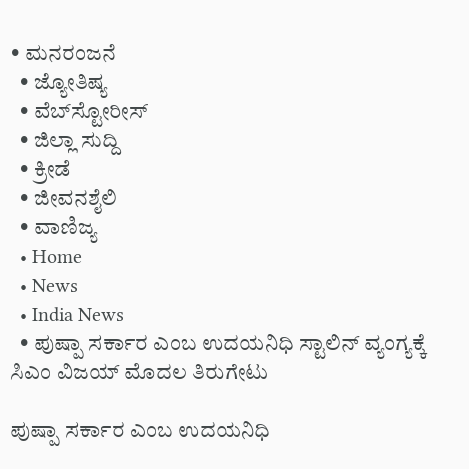• ಮನರಂಜನೆ
  • ಜ್ಯೋತಿಷ್ಯ
  • ವೆಬ್‌ಸ್ಟೋರೀಸ್
  • ಜಿಲ್ಲಾ ಸುದ್ದಿ
  • ಕ್ರೀಡೆ
  • ಜೀವನಶೈಲಿ
  • ವಾಣಿಜ್ಯ
  • Home
  • News
  • India News
  • ಪುಷ್ಪಾ ಸರ್ಕಾರ ಎಂಬ ಉದಯನಿಧಿ ಸ್ಟಾಲಿನ್ ವ್ಯಂಗ್ಯಕ್ಕೆ ಸಿಎಂ ವಿಜಯ್ ಮೊದಲ ತಿರುಗೇಟು

ಪುಷ್ಪಾ ಸರ್ಕಾರ ಎಂಬ ಉದಯನಿಧಿ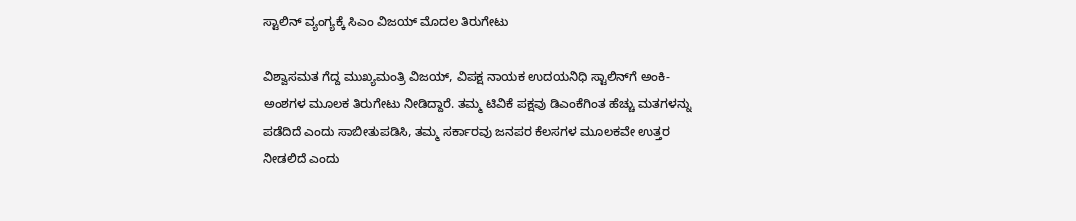ಸ್ಟಾಲಿನ್ ವ್ಯಂಗ್ಯಕ್ಕೆ ಸಿಎಂ ವಿಜಯ್ ಮೊದಲ ತಿರುಗೇಟು

ವಿಶ್ವಾಸಮತ ಗೆದ್ದ ಮುಖ್ಯಮಂತ್ರಿ ವಿಜಯ್, ವಿಪಕ್ಷ ನಾಯಕ ಉದಯನಿಧಿ ಸ್ಟಾಲಿನ್‌ಗೆ ಅಂಕಿ-ಅಂಶಗಳ ಮೂಲಕ ತಿರುಗೇಟು ನೀಡಿದ್ದಾರೆ. ತಮ್ಮ ಟಿವಿಕೆ ಪಕ್ಷವು ಡಿಎಂಕೆಗಿಂತ ಹೆಚ್ಚು ಮತಗಳನ್ನು ಪಡೆದಿದೆ ಎಂದು ಸಾಬೀತುಪಡಿಸಿ, ತಮ್ಮ ಸರ್ಕಾರವು ಜನಪರ ಕೆಲಸಗಳ ಮೂಲಕವೇ ಉತ್ತರ ನೀಡಲಿದೆ ಎಂದು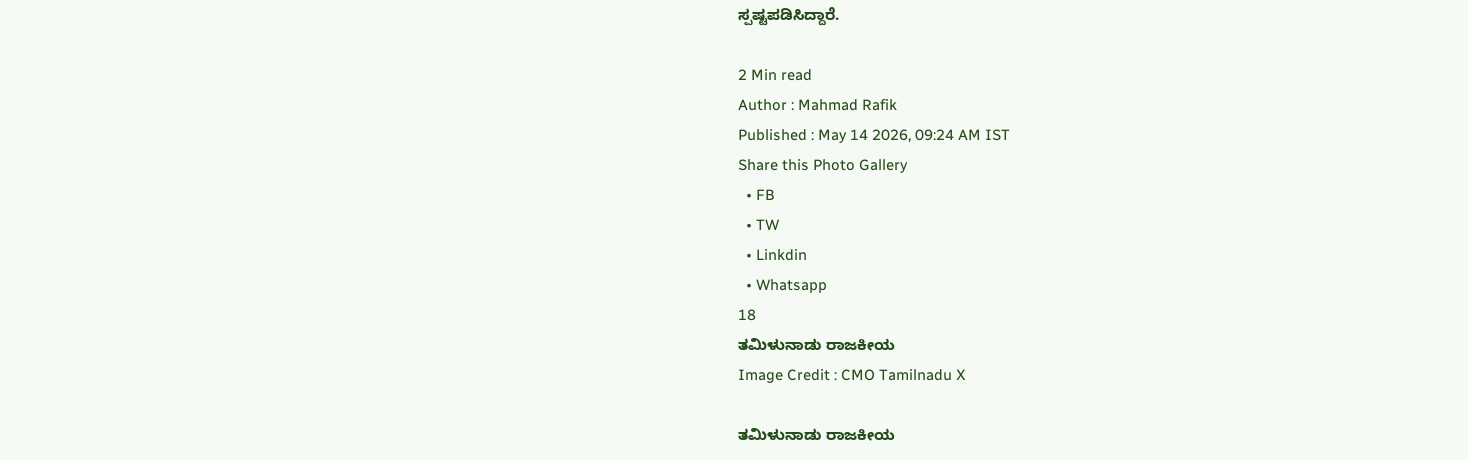ಸ್ಪಷ್ಟಪಡಿಸಿದ್ದಾರೆ.

2 Min read
Author : Mahmad Rafik
Published : May 14 2026, 09:24 AM IST
Share this Photo Gallery
  • FB
  • TW
  • Linkdin
  • Whatsapp
18
ತಮಿಳುನಾಡು ರಾಜಕೀಯ
Image Credit : CMO Tamilnadu X

ತಮಿಳುನಾಡು ರಾಜಕೀಯ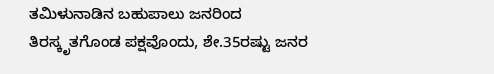ತಮಿಳುನಾಡಿನ ಬಹುಪಾಲು ಜನರಿಂದ ತಿರಸ್ಕೃತಗೊಂಡ ಪಕ್ಷವೊಂದು, ಶೇ.35ರಷ್ಟು ಜನರ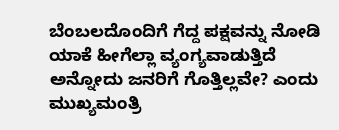ಬೆಂಬಲದೊಂದಿಗೆ ಗೆದ್ದ ಪಕ್ಷವನ್ನು ನೋಡಿ ಯಾಕೆ ಹೀಗೆಲ್ಲಾ ವ್ಯಂಗ್ಯವಾಡುತ್ತಿದೆ ಅನ್ನೋದು ಜನರಿಗೆ ಗೊತ್ತಿಲ್ಲವೇ? ಎಂದು ಮುಖ್ಯಮಂತ್ರಿ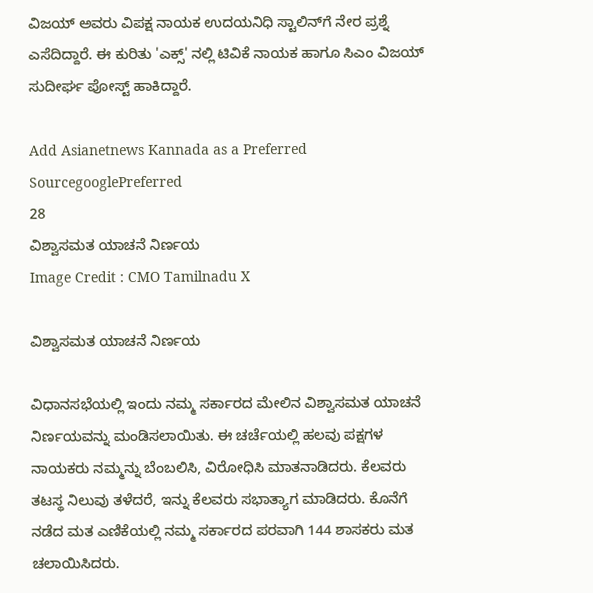ವಿಜಯ್ ಅವರು ವಿಪಕ್ಷ ನಾಯಕ ಉದಯನಿಧಿ ಸ್ಟಾಲಿನ್‌ಗೆ ನೇರ ಪ್ರಶ್ನೆ ಎಸೆದಿದ್ದಾರೆ. ಈ ಕುರಿತು 'ಎಕ್ಸ್' ನಲ್ಲಿ ಟಿವಿಕೆ ನಾಯಕ ಹಾಗೂ ಸಿಎಂ ವಿಜಯ್ ಸುದೀರ್ಘ ಪೋಸ್ಟ್ ಹಾಕಿದ್ದಾರೆ.

Add Asianetnews Kannada as a Preferred SourcegooglePreferred
28
ವಿಶ್ವಾಸಮತ ಯಾಚನೆ ನಿರ್ಣಯ
Image Credit : CMO Tamilnadu X

ವಿಶ್ವಾಸಮತ ಯಾಚನೆ ನಿರ್ಣಯ

ವಿಧಾನಸಭೆಯಲ್ಲಿ ಇಂದು ನಮ್ಮ ಸರ್ಕಾರದ ಮೇಲಿನ ವಿಶ್ವಾಸಮತ ಯಾಚನೆ ನಿರ್ಣಯವನ್ನು ಮಂಡಿಸಲಾಯಿತು. ಈ ಚರ್ಚೆಯಲ್ಲಿ ಹಲವು ಪಕ್ಷಗಳ ನಾಯಕರು ನಮ್ಮನ್ನು ಬೆಂಬಲಿಸಿ, ವಿರೋಧಿಸಿ ಮಾತನಾಡಿದರು. ಕೆಲವರು ತಟಸ್ಥ ನಿಲುವು ತಳೆದರೆ, ಇನ್ನು ಕೆಲವರು ಸಭಾತ್ಯಾಗ ಮಾಡಿದರು. ಕೊನೆಗೆ ನಡೆದ ಮತ ಎಣಿಕೆಯಲ್ಲಿ ನಮ್ಮ ಸರ್ಕಾರದ ಪರವಾಗಿ 144 ಶಾಸಕರು ಮತ ಚಲಾಯಿಸಿದರು.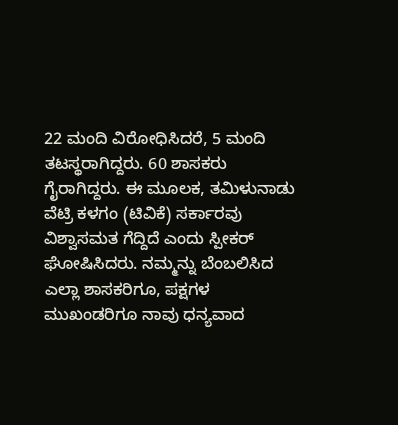22 ಮಂದಿ ವಿರೋಧಿಸಿದರೆ, 5 ಮಂದಿ ತಟಸ್ಥರಾಗಿದ್ದರು. 60 ಶಾಸಕರು ಗೈರಾಗಿದ್ದರು. ಈ ಮೂಲಕ, ತಮಿಳುನಾಡು ವೆಟ್ರಿ ಕಳಗಂ (ಟಿವಿಕೆ) ಸರ್ಕಾರವು ವಿಶ್ವಾಸಮತ ಗೆದ್ದಿದೆ ಎಂದು ಸ್ಪೀಕರ್ ಘೋಷಿಸಿದರು. ನಮ್ಮನ್ನು ಬೆಂಬಲಿಸಿದ ಎಲ್ಲಾ ಶಾಸಕರಿಗೂ, ಪಕ್ಷಗಳ ಮುಖಂಡರಿಗೂ ನಾವು ಧನ್ಯವಾದ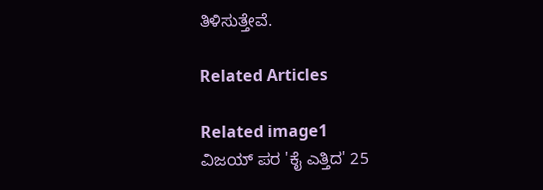ತಿಳಿಸುತ್ತೇವೆ.

Related Articles

Related image1
ವಿಜಯ್ ಪರ 'ಕೈ ಎತ್ತಿದ' 25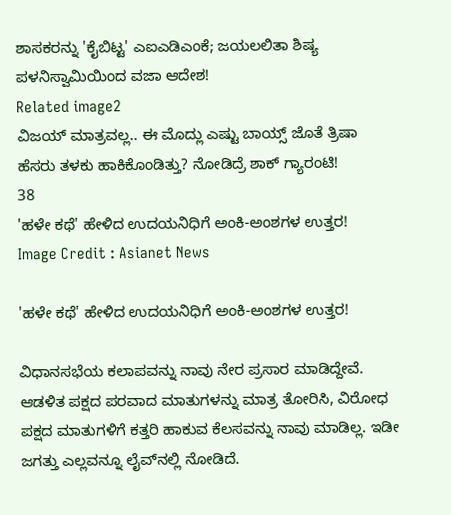ಶಾಸಕರನ್ನು 'ಕೈಬಿಟ್ಟ' ಎಐಎಡಿಎಂಕೆ; ಜಯಲಲಿತಾ ಶಿಷ್ಯ ಪಳನಿಸ್ವಾಮಿಯಿಂದ ವಜಾ ಆದೇಶ!
Related image2
ವಿಜಯ್ ಮಾತ್ರವಲ್ಲ.. ಈ ಮೊದ್ಲು ಎಷ್ಟು ಬಾಯ್ಸ್ ಜೊತೆ ತ್ರಿಷಾ ಹೆಸರು ತಳಕು ಹಾಕಿಕೊಂಡಿತ್ತು? ನೋಡಿದ್ರೆ ಶಾಕ್ ಗ್ಯಾರಂಟಿ!
38
'ಹಳೇ ಕಥೆ' ಹೇಳಿದ ಉದಯನಿಧಿಗೆ ಅಂಕಿ-ಅಂಶಗಳ ಉತ್ತರ!
Image Credit : Asianet News

'ಹಳೇ ಕಥೆ' ಹೇಳಿದ ಉದಯನಿಧಿಗೆ ಅಂಕಿ-ಅಂಶಗಳ ಉತ್ತರ!

ವಿಧಾನಸಭೆಯ ಕಲಾಪವನ್ನು ನಾವು ನೇರ ಪ್ರಸಾರ ಮಾಡಿದ್ದೇವೆ. ಆಡಳಿತ ಪಕ್ಷದ ಪರವಾದ ಮಾತುಗಳನ್ನು ಮಾತ್ರ ತೋರಿಸಿ, ವಿರೋಧ ಪಕ್ಷದ ಮಾತುಗಳಿಗೆ ಕತ್ತರಿ ಹಾಕುವ ಕೆಲಸವನ್ನು ನಾವು ಮಾಡಿಲ್ಲ. ಇಡೀ ಜಗತ್ತು ಎಲ್ಲವನ್ನೂ ಲೈವ್‌ನಲ್ಲಿ ನೋಡಿದೆ.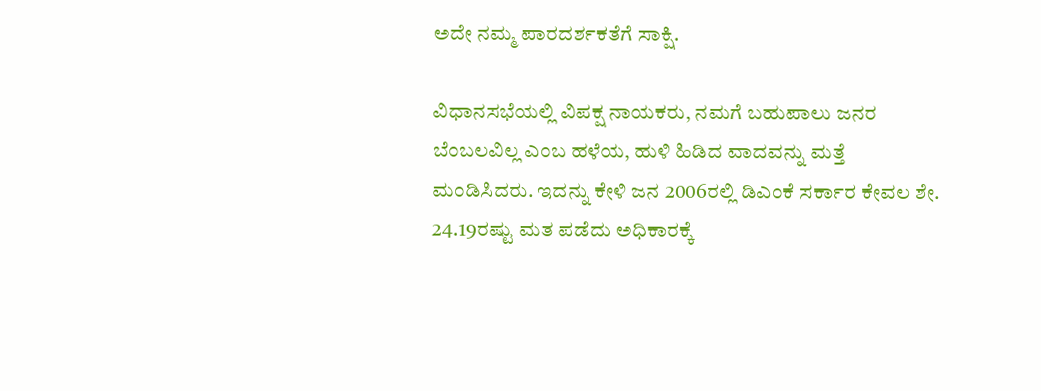ಅದೇ ನಮ್ಮ ಪಾರದರ್ಶಕತೆಗೆ ಸಾಕ್ಷಿ.

ವಿಧಾನಸಭೆಯಲ್ಲಿ ವಿಪಕ್ಷ ನಾಯಕರು, ನಮಗೆ ಬಹುಪಾಲು ಜನರ ಬೆಂಬಲವಿಲ್ಲ ಎಂಬ ಹಳೆಯ, ಹುಳಿ ಹಿಡಿದ ವಾದವನ್ನು ಮತ್ತೆ ಮಂಡಿಸಿದರು. ಇದನ್ನು ಕೇಳಿ ಜನ 2006ರಲ್ಲಿ ಡಿಎಂಕೆ ಸರ್ಕಾರ ಕೇವಲ ಶೇ. 24.19ರಷ್ಟು ಮತ ಪಡೆದು ಅಧಿಕಾರಕ್ಕೆ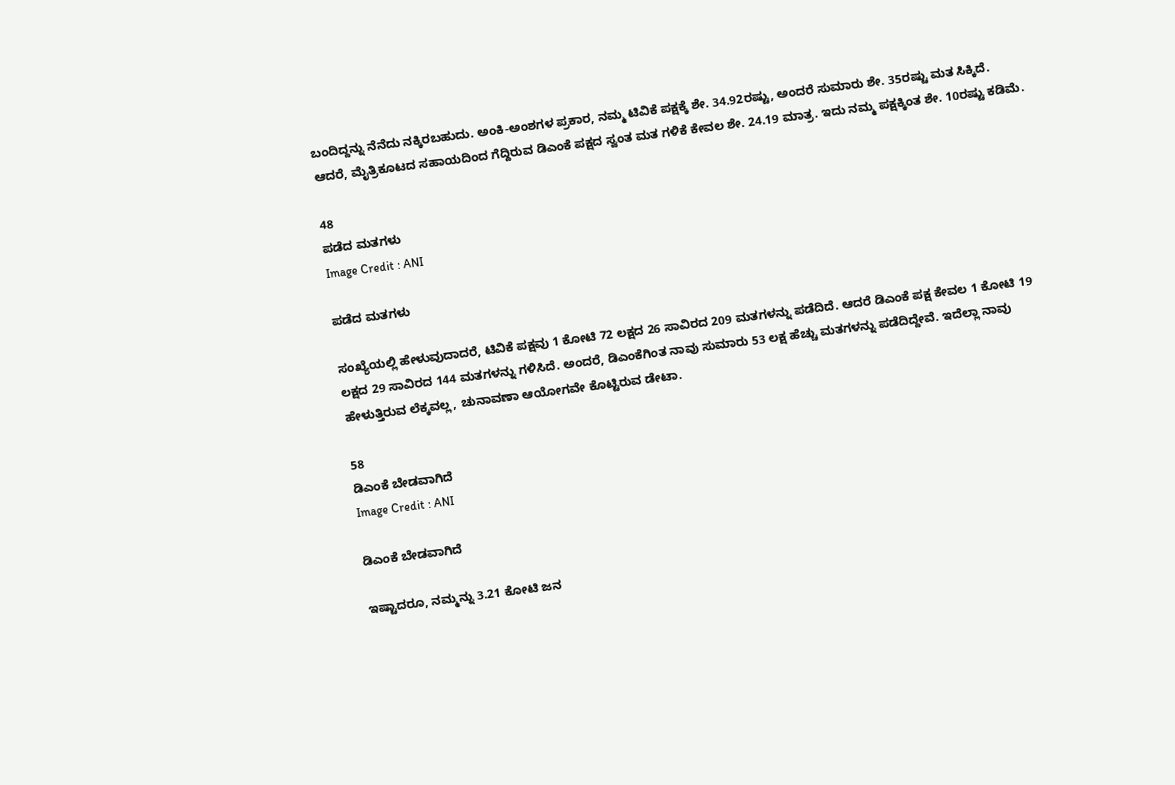ಬಂದಿದ್ದನ್ನು ನೆನೆದು ನಕ್ಕಿರಬಹುದು. ಅಂಕಿ-ಅಂಶಗಳ ಪ್ರಕಾರ, ನಮ್ಮ ಟಿವಿಕೆ ಪಕ್ಷಕ್ಕೆ ಶೇ. 34.92ರಷ್ಟು, ಅಂದರೆ ಸುಮಾರು ಶೇ. 35ರಷ್ಟು ಮತ ಸಿಕ್ಕಿದೆ. ಆದರೆ, ಮೈತ್ರಿಕೂಟದ ಸಹಾಯದಿಂದ ಗೆದ್ದಿರುವ ಡಿಎಂಕೆ ಪಕ್ಷದ ಸ್ವಂತ ಮತ ಗಳಿಕೆ ಕೇವಲ ಶೇ. 24.19 ಮಾತ್ರ. ಇದು ನಮ್ಮ ಪಕ್ಷಕ್ಕಿಂತ ಶೇ. 10ರಷ್ಟು ಕಡಿಮೆ.

48
ಪಡೆದ ಮತಗಳು
Image Credit : ANI

ಪಡೆದ ಮತಗಳು

ಸಂಖ್ಯೆಯಲ್ಲಿ ಹೇಳುವುದಾದರೆ, ಟಿವಿಕೆ ಪಕ್ಷವು 1 ಕೋಟಿ 72 ಲಕ್ಷದ 26 ಸಾವಿರದ 209 ಮತಗಳನ್ನು ಪಡೆದಿದೆ. ಆದರೆ ಡಿಎಂಕೆ ಪಕ್ಷ ಕೇವಲ 1 ಕೋಟಿ 19 ಲಕ್ಷದ 29 ಸಾವಿರದ 144 ಮತಗಳನ್ನು ಗಳಿಸಿದೆ. ಅಂದರೆ, ಡಿಎಂಕೆಗಿಂತ ನಾವು ಸುಮಾರು 53 ಲಕ್ಷ ಹೆಚ್ಚು ಮತಗಳನ್ನು ಪಡೆದಿದ್ದೇವೆ. ಇದೆಲ್ಲಾ ನಾವು ಹೇಳುತ್ತಿರುವ ಲೆಕ್ಕವಲ್ಲ, ಚುನಾವಣಾ ಆಯೋಗವೇ ಕೊಟ್ಟಿರುವ ಡೇಟಾ.

58
ಡಿಎಂಕೆ ಬೇಡವಾಗಿದೆ
Image Credit : ANI

ಡಿಎಂಕೆ ಬೇಡವಾಗಿದೆ

ಇಷ್ಟಾದರೂ, ನಮ್ಮನ್ನು 3.21 ಕೋಟಿ ಜನ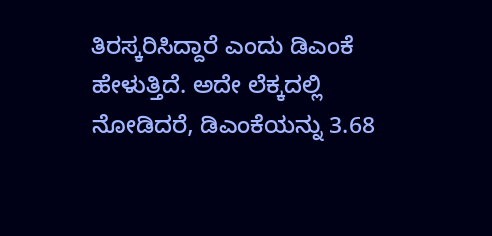ತಿರಸ್ಕರಿಸಿದ್ದಾರೆ ಎಂದು ಡಿಎಂಕೆ ಹೇಳುತ್ತಿದೆ. ಅದೇ ಲೆಕ್ಕದಲ್ಲಿ ನೋಡಿದರೆ, ಡಿಎಂಕೆಯನ್ನು 3.68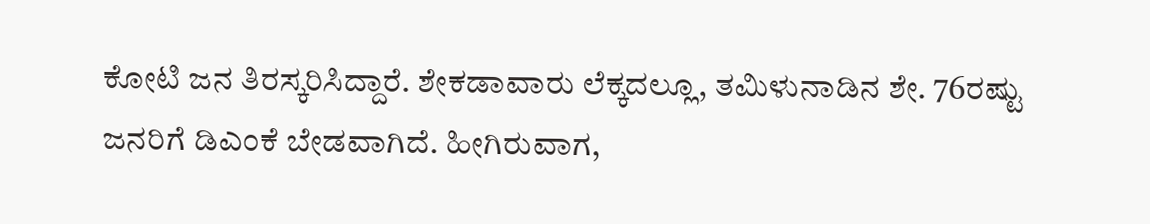ಕೋಟಿ ಜನ ತಿರಸ್ಕರಿಸಿದ್ದಾರೆ. ಶೇಕಡಾವಾರು ಲೆಕ್ಕದಲ್ಲೂ, ತಮಿಳುನಾಡಿನ ಶೇ. 76ರಷ್ಟು ಜನರಿಗೆ ಡಿಎಂಕೆ ಬೇಡವಾಗಿದೆ. ಹೀಗಿರುವಾಗ,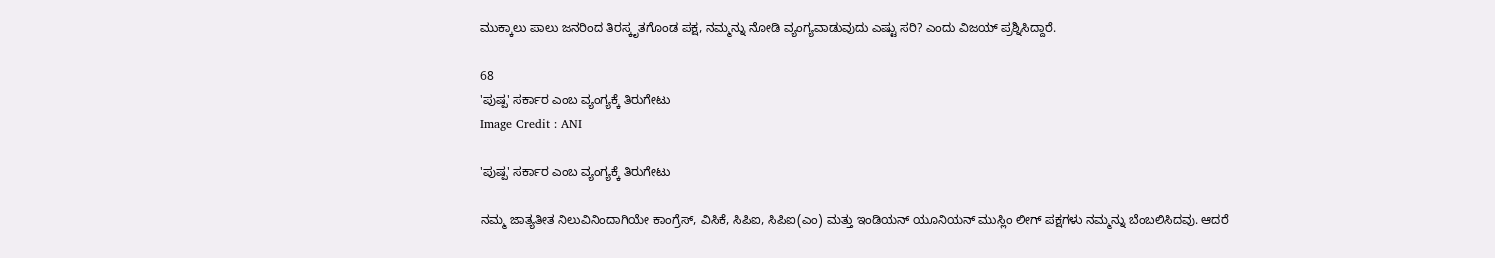ಮುಕ್ಕಾಲು ಪಾಲು ಜನರಿಂದ ತಿರಸ್ಕೃತಗೊಂಡ ಪಕ್ಷ, ನಮ್ಮನ್ನು ನೋಡಿ ವ್ಯಂಗ್ಯವಾಡುವುದು ಎಷ್ಟು ಸರಿ? ಎಂದು ವಿಜಯ್ ಪ್ರಶ್ನಿಸಿದ್ದಾರೆ.

68
'ಪುಷ್ಪ' ಸರ್ಕಾರ ಎಂಬ ವ್ಯಂಗ್ಯಕ್ಕೆ ತಿರುಗೇಟು
Image Credit : ANI

'ಪುಷ್ಪ' ಸರ್ಕಾರ ಎಂಬ ವ್ಯಂಗ್ಯಕ್ಕೆ ತಿರುಗೇಟು

ನಮ್ಮ ಜಾತ್ಯತೀತ ನಿಲುವಿನಿಂದಾಗಿಯೇ ಕಾಂಗ್ರೆಸ್, ವಿಸಿಕೆ, ಸಿಪಿಐ, ಸಿಪಿಐ(ಎಂ) ಮತ್ತು ಇಂಡಿಯನ್ ಯೂನಿಯನ್ ಮುಸ್ಲಿಂ ಲೀಗ್ ಪಕ್ಷಗಳು ನಮ್ಮನ್ನು ಬೆಂಬಲಿಸಿದವು. ಆದರೆ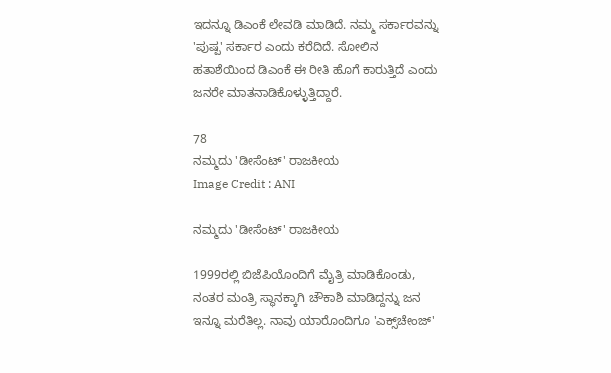ಇದನ್ನೂ ಡಿಎಂಕೆ ಲೇವಡಿ ಮಾಡಿದೆ. ನಮ್ಮ ಸರ್ಕಾರವನ್ನು 'ಪುಷ್ಪ' ಸರ್ಕಾರ ಎಂದು ಕರೆದಿದೆ. ಸೋಲಿನ ಹತಾಶೆಯಿಂದ ಡಿಎಂಕೆ ಈ ರೀತಿ ಹೊಗೆ ಕಾರುತ್ತಿದೆ ಎಂದು ಜನರೇ ಮಾತನಾಡಿಕೊಳ್ಳುತ್ತಿದ್ದಾರೆ.

78
ನಮ್ಮದು 'ಡೀಸೆಂಟ್' ರಾಜಕೀಯ
Image Credit : ANI

ನಮ್ಮದು 'ಡೀಸೆಂಟ್' ರಾಜಕೀಯ

1999ರಲ್ಲಿ ಬಿಜೆಪಿಯೊಂದಿಗೆ ಮೈತ್ರಿ ಮಾಡಿಕೊಂಡು, ನಂತರ ಮಂತ್ರಿ ಸ್ಥಾನಕ್ಕಾಗಿ ಚೌಕಾಶಿ ಮಾಡಿದ್ದನ್ನು ಜನ ಇನ್ನೂ ಮರೆತಿಲ್ಲ. ನಾವು ಯಾರೊಂದಿಗೂ 'ಎಕ್ಸ್‌ಚೇಂಜ್'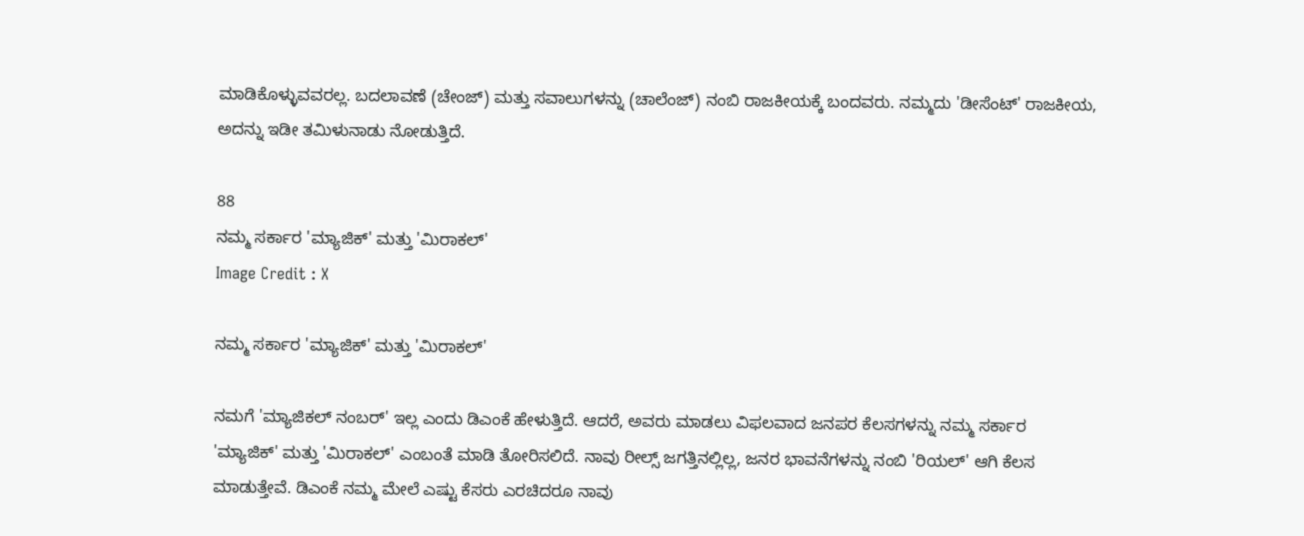ಮಾಡಿಕೊಳ್ಳುವವರಲ್ಲ. ಬದಲಾವಣೆ (ಚೇಂಜ್) ಮತ್ತು ಸವಾಲುಗಳನ್ನು (ಚಾಲೆಂಜ್) ನಂಬಿ ರಾಜಕೀಯಕ್ಕೆ ಬಂದವರು. ನಮ್ಮದು 'ಡೀಸೆಂಟ್' ರಾಜಕೀಯ, ಅದನ್ನು ಇಡೀ ತಮಿಳುನಾಡು ನೋಡುತ್ತಿದೆ.

88
ನಮ್ಮ ಸರ್ಕಾರ 'ಮ್ಯಾಜಿಕ್' ಮತ್ತು 'ಮಿರಾಕಲ್'
Image Credit : X

ನಮ್ಮ ಸರ್ಕಾರ 'ಮ್ಯಾಜಿಕ್' ಮತ್ತು 'ಮಿರಾಕಲ್'

ನಮಗೆ 'ಮ್ಯಾಜಿಕಲ್ ನಂಬರ್' ಇಲ್ಲ ಎಂದು ಡಿಎಂಕೆ ಹೇಳುತ್ತಿದೆ. ಆದರೆ, ಅವರು ಮಾಡಲು ವಿಫಲವಾದ ಜನಪರ ಕೆಲಸಗಳನ್ನು ನಮ್ಮ ಸರ್ಕಾರ 'ಮ್ಯಾಜಿಕ್' ಮತ್ತು 'ಮಿರಾಕಲ್' ಎಂಬಂತೆ ಮಾಡಿ ತೋರಿಸಲಿದೆ. ನಾವು ರೀಲ್ಸ್ ಜಗತ್ತಿನಲ್ಲಿಲ್ಲ, ಜನರ ಭಾವನೆಗಳನ್ನು ನಂಬಿ 'ರಿಯಲ್' ಆಗಿ ಕೆಲಸ ಮಾಡುತ್ತೇವೆ. ಡಿಎಂಕೆ ನಮ್ಮ ಮೇಲೆ ಎಷ್ಟು ಕೆಸರು ಎರಚಿದರೂ ನಾವು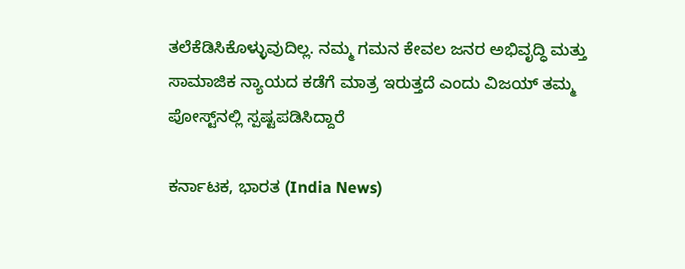ತಲೆಕೆಡಿಸಿಕೊಳ್ಳುವುದಿಲ್ಲ. ನಮ್ಮ ಗಮನ ಕೇವಲ ಜನರ ಅಭಿವೃದ್ಧಿ ಮತ್ತು ಸಾಮಾಜಿಕ ನ್ಯಾಯದ ಕಡೆಗೆ ಮಾತ್ರ ಇರುತ್ತದೆ ಎಂದು ವಿಜಯ್ ತಮ್ಮ ಪೋಸ್ಟ್‌ನಲ್ಲಿ ಸ್ಪಷ್ಟಪಡಿಸಿದ್ದಾರೆ

ಕರ್ನಾಟಕ, ಭಾರತ (India News)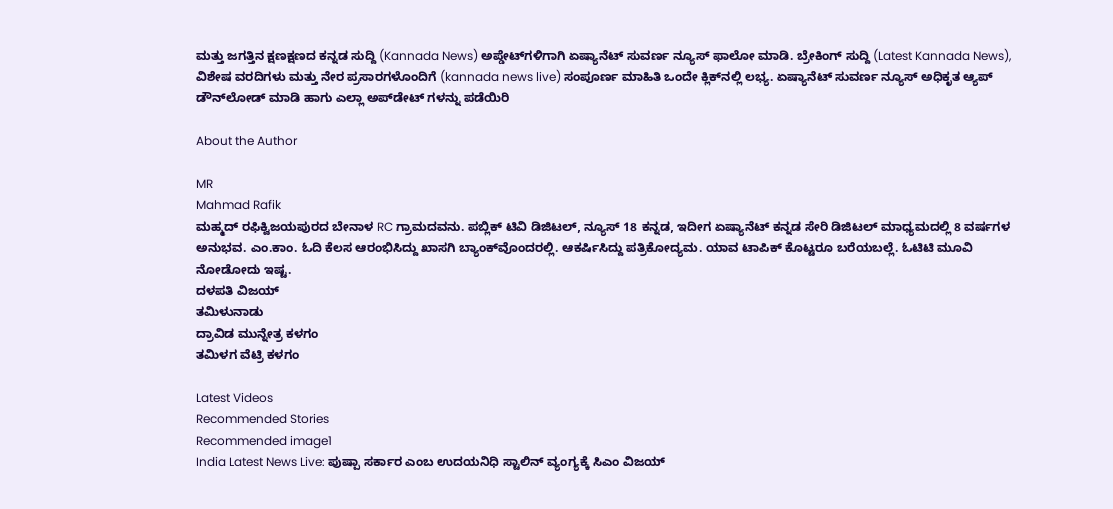ಮತ್ತು ಜಗತ್ತಿನ ಕ್ಷಣಕ್ಷಣದ ಕನ್ನಡ ಸುದ್ದಿ (Kannada News) ಅಪ್ಡೇಟ್‌ಗಳಿಗಾಗಿ ಏಷ್ಯಾನೆಟ್ ಸುವರ್ಣ ನ್ಯೂಸ್‌ ಫಾಲೋ ಮಾಡಿ. ಬ್ರೇಕಿಂಗ್ ಸುದ್ದಿ (Latest Kannada News), ವಿಶೇಷ ವರದಿಗಳು ಮತ್ತು ನೇರ ಪ್ರಸಾರಗಳೊಂದಿಗೆ (kannada news live) ಸಂಪೂರ್ಣ ಮಾಹಿತಿ ಒಂದೇ ಕ್ಲಿಕ್‌ನಲ್ಲಿ ಲಭ್ಯ. ಏಷ್ಯಾನೆಟ್ ಸುವರ್ಣ ನ್ಯೂಸ್ ಅಧಿಕೃತ ಆ್ಯಪ್ ಡೌನ್‌ಲೋಡ್ ಮಾಡಿ ಹಾಗು ಎಲ್ಲಾ ಅಪ್‌ಡೇಟ್ ಗಳನ್ನು ಪಡೆಯಿರಿ

About the Author

MR
Mahmad Rafik
ಮಹ್ಮದ್ ರಫಿಕ್ವಿಜಯಪುರದ ಬೇನಾಳ RC ಗ್ರಾಮದವನು. ಪಬ್ಲಿಕ್ ಟಿವಿ ಡಿಜಿಟಲ್, ನ್ಯೂಸ್ 18 ಕನ್ನಡ, ಇದೀಗ ಏಷ್ಯಾನೆಟ್ ಕನ್ನಡ ಸೇರಿ ಡಿಜಿಟಲ್ ಮಾಧ್ಯಮದಲ್ಲಿ 8 ವರ್ಷಗಳ ಅನುಭವ. ಎಂ.ಕಾಂ. ಓದಿ ಕೆಲಸ ಆರಂಭಿಸಿದ್ದು ಖಾಸಗಿ ಬ್ಯಾಂಕ್‌ವೊಂದರಲ್ಲಿ. ಆಕರ್ಷಿಸಿದ್ದು ಪತ್ರಿಕೋದ್ಯಮ. ಯಾವ ಟಾಪಿಕ್ ಕೊಟ್ಟರೂ ಬರೆಯಬಲ್ಲೆ. ಓಟಿಟಿ ಮೂವಿ ನೋಡೋದು ಇಷ್ಟ.
ದಳಪತಿ ವಿಜಯ್
ತಮಿಳುನಾಡು
ದ್ರಾವಿಡ ಮುನ್ನೇತ್ರ ಕಳಗಂ
ತಮಿಳಗ ವೆಟ್ರಿ ಕಳಗಂ

Latest Videos
Recommended Stories
Recommended image1
India Latest News Live: ಪುಷ್ಪಾ ಸರ್ಕಾರ ಎಂಬ ಉದಯನಿಧಿ ಸ್ಟಾಲಿನ್ ವ್ಯಂಗ್ಯಕ್ಕೆ ಸಿಎಂ ವಿಜಯ್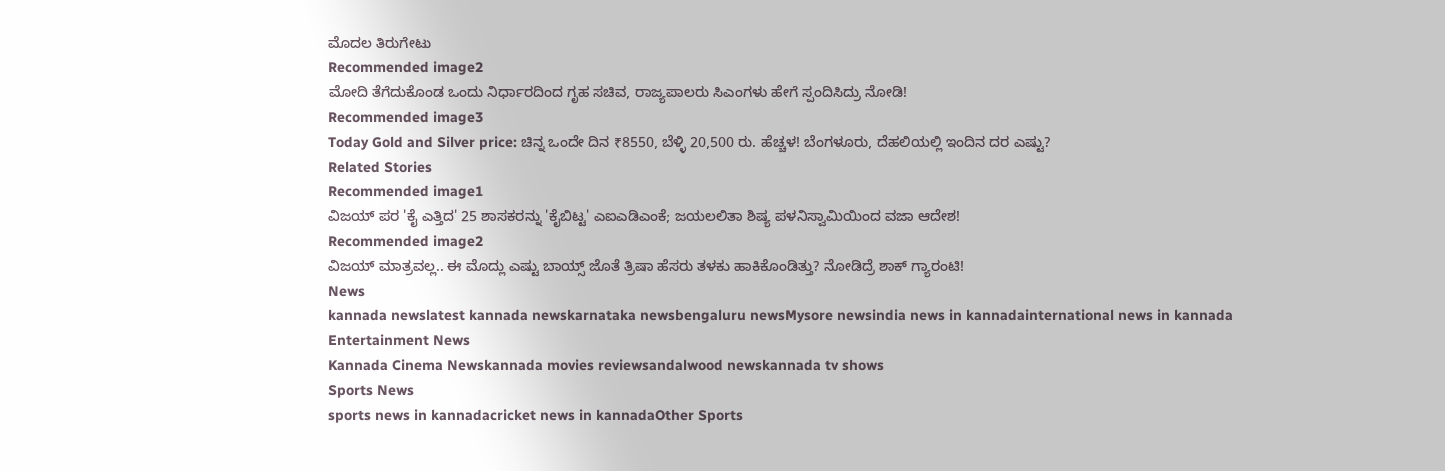ಮೊದಲ ತಿರುಗೇಟು
Recommended image2
ಮೋದಿ ತೆಗೆದುಕೊಂಡ ಒಂದು ನಿರ್ಧಾರದಿಂದ ಗೃಹ ಸಚಿವ, ರಾಜ್ಯಪಾಲರು ಸಿಎಂಗಳು ಹೇಗೆ ಸ್ಪಂದಿಸಿದ್ರು ನೋಡಿ!
Recommended image3
Today Gold and Silver price: ಚಿನ್ನ ಒಂದೇ ದಿನ ₹8550, ಬೆಳ್ಳಿ 20,500 ರು. ಹೆಚ್ಚಳ! ಬೆಂಗಳೂರು, ದೆಹಲಿಯಲ್ಲಿ ಇಂದಿನ ದರ ಎಷ್ಟು?
Related Stories
Recommended image1
ವಿಜಯ್ ಪರ 'ಕೈ ಎತ್ತಿದ' 25 ಶಾಸಕರನ್ನು 'ಕೈಬಿಟ್ಟ' ಎಐಎಡಿಎಂಕೆ; ಜಯಲಲಿತಾ ಶಿಷ್ಯ ಪಳನಿಸ್ವಾಮಿಯಿಂದ ವಜಾ ಆದೇಶ!
Recommended image2
ವಿಜಯ್ ಮಾತ್ರವಲ್ಲ.. ಈ ಮೊದ್ಲು ಎಷ್ಟು ಬಾಯ್ಸ್ ಜೊತೆ ತ್ರಿಷಾ ಹೆಸರು ತಳಕು ಹಾಕಿಕೊಂಡಿತ್ತು? ನೋಡಿದ್ರೆ ಶಾಕ್ ಗ್ಯಾರಂಟಿ!
News
kannada newslatest kannada newskarnataka newsbengaluru newsMysore newsindia news in kannadainternational news in kannada
Entertainment News
Kannada Cinema Newskannada movies reviewsandalwood newskannada tv shows
Sports News
sports news in kannadacricket news in kannadaOther Sports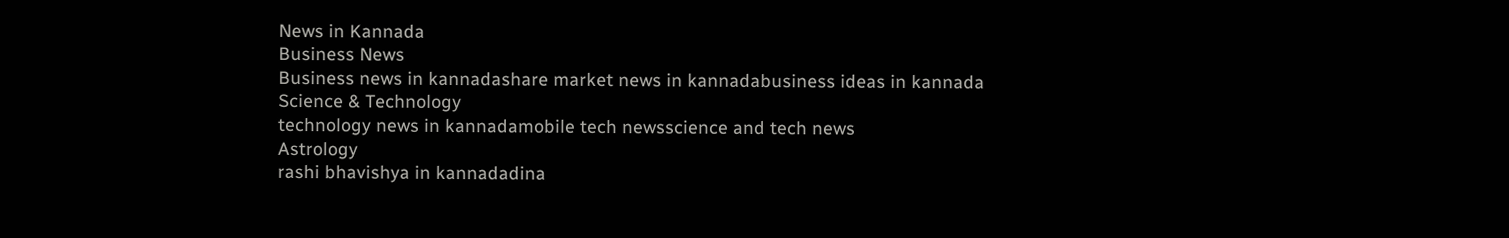News in Kannada
Business News
Business news in kannadashare market news in kannadabusiness ideas in kannada
Science & Technology
technology news in kannadamobile tech newsscience and tech news
Astrology
rashi bhavishya in kannadadina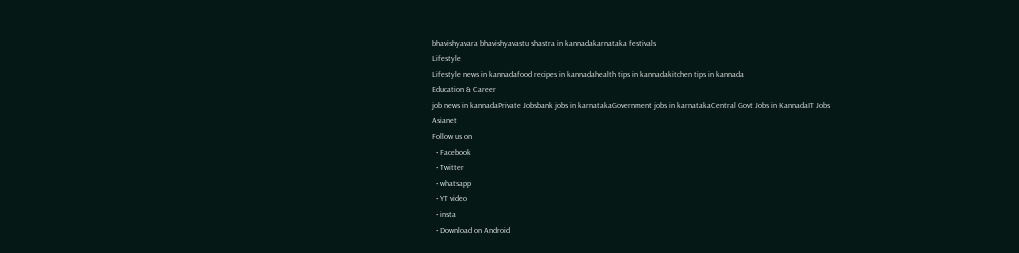bhavishyavara bhavishyavastu shastra in kannadakarnataka festivals
Lifestyle
Lifestyle news in kannadafood recipes in kannadahealth tips in kannadakitchen tips in kannada
Education & Career
job news in kannadaPrivate Jobsbank jobs in karnatakaGovernment jobs in karnatakaCentral Govt Jobs in KannadaIT Jobs
Asianet
Follow us on
  • Facebook
  • Twitter
  • whatsapp
  • YT video
  • insta
  • Download on Android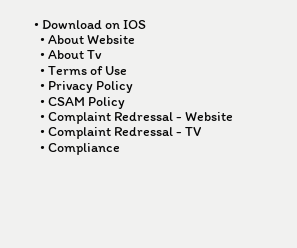• Download on IOS
  • About Website
  • About Tv
  • Terms of Use
  • Privacy Policy
  • CSAM Policy
  • Complaint Redressal - Website
  • Complaint Redressal - TV
  • Compliance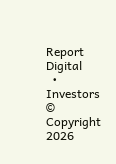Report Digital
  • Investors
© Copyright 2026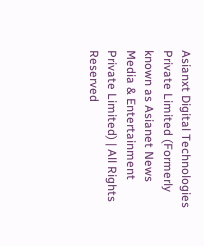Asianxt Digital Technologies Private Limited (Formerly known as Asianet News Media & Entertainment Private Limited) | All Rights Reserved